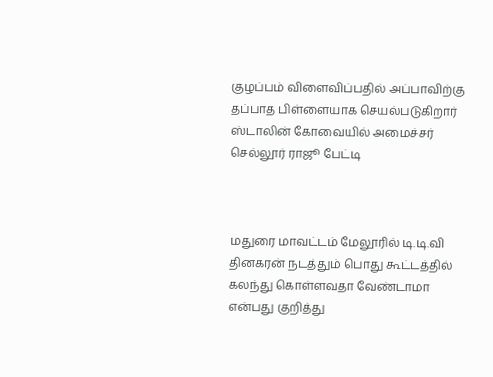குழப்பம் விளைவிப்பதில் அப்பாவிற்கு தப்பாத பிள்ளையாக செயல்படுகிறார் ஸ்டாலின் கோவையில் அமைச்சர் செல்லூர் ராஜூ பேட்டி



மதுரை மாவட்டம் மேலூரில் டி.டி.வி தினகரன் நடத்தும் பொது கூட்டத்தில் கலந்து கொள்ளவதா வேண்டாமா என்பது குறித்து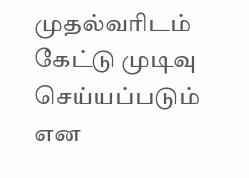முதல்வரிடம் கேட்டு முடிவு செய்யப்படும் என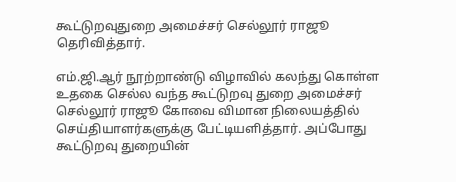கூட்டுறவுதுறை அமைச்சர் செல்லூர் ராஜூ தெரிவித்தார்.

எம்.ஜி.ஆர் நூற்றாண்டு விழாவில் கலந்து கொள்ள உதகை செல்ல வந்த கூட்டுறவு துறை அமைச்சர் செல்லூர் ராஜூ கோவை விமான நிலையத்தில் செய்தியாளர்களுக்கு பேட்டியளித்தார். அப்போது கூட்டுறவு துறையின்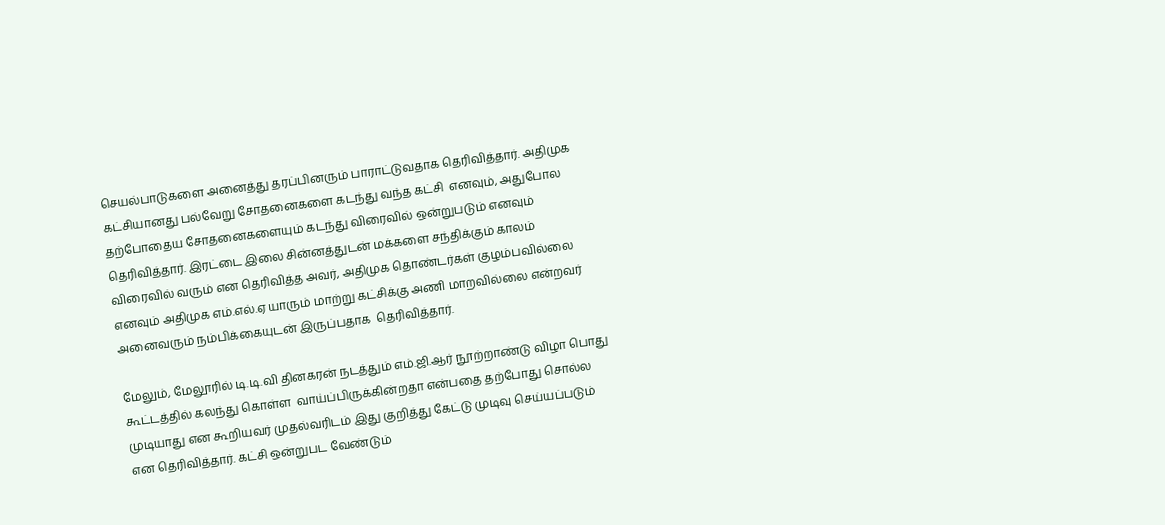செயல்பாடுகளை அனைத்து தரப்பினரும் பாராட்டுவதாக தெரிவித்தார். அதிமுக கட்சியானது பல்வேறு சோதனைகளை கடந்து வந்த கட்சி  எனவும், அதுபோல தற்போதைய சோதனைகளையும் கடந்து விரைவில் ஒன்றுபடும் எனவும் தெரிவித்தார். இரட்டை இலை சின்னத்துடன் மக்களை சந்திக்கும் காலம் விரைவில் வரும் என தெரிவித்த அவர், அதிமுக தொண்டர்கள் குழம்பவில்லை எனவும் அதிமுக எம்.எல்.ஏ யாரும் மாற்று கட்சிக்கு அணி மாறவில்லை என்றவர் அனைவரும் நம்பிக்கையுடன் இருப்பதாக  தெரிவித்தார்.

மேலும், மேலூரில் டி.டி.வி தினகரன் நடத்தும் எம்.ஜி.ஆர் நூற்றாண்டு விழா பொது கூட்டத்தில் கலந்து கொள்ள  வாய்ப்பிருக்கின்றதா என்பதை தற்போது சொல்ல முடியாது என கூறியவர் முதல்வரிடம் இது குறித்து கேட்டு முடிவு செய்யப்படும் என தெரிவித்தார். கட்சி ஒன்றுபட வேண்டும்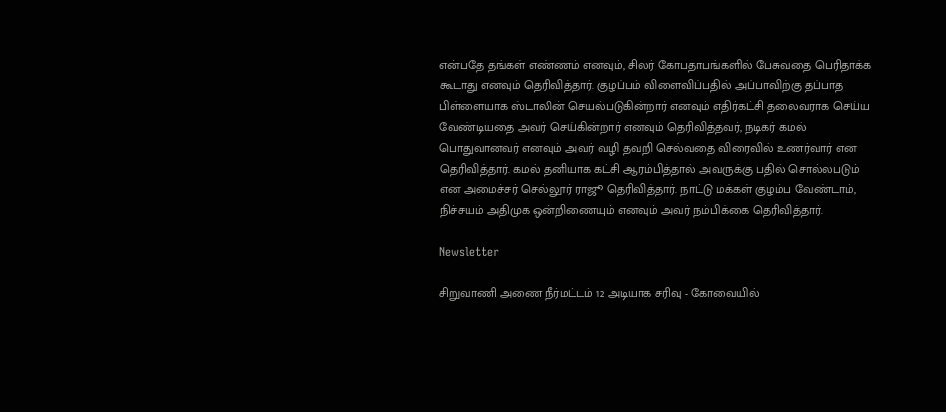என்பதே தங்கள் எண்ணம் எனவும், சிலர் கோபதாபங்களில் பேசுவதை பெரிதாக்க கூடாது எனவும் தெரிவித்தார். குழப்பம் விளைவிப்பதில் அப்பாவிற்கு தப்பாத பிள்ளையாக ஸ்டாலின் செயல்படுகின்றார் எனவும் எதிர்கட்சி தலைவராக செய்ய வேண்டியதை அவர் செய்கின்றார் எனவும் தெரிவித்தவர், நடிகர் கமல் பொதுவானவர் எனவும் அவர் வழி தவறி செல்வதை விரைவில் உணர்வார் என தெரிவித்தார். கமல் தனியாக கட்சி ஆரம்பித்தால் அவருக்கு பதில் சொல்லபடும் என அமைச்சர் செல்லூர் ராஜூ தெரிவித்தார். நாட்டு மக்கள் குழம்ப வேண்டாம், நிச்சயம் அதிமுக ஒன்றிணையும் எனவும் அவர் நம்பிக்கை தெரிவித்தார்.

Newsletter

சிறுவாணி அணை நீர்மட்டம் 12 அடியாக சரிவு - கோவையில்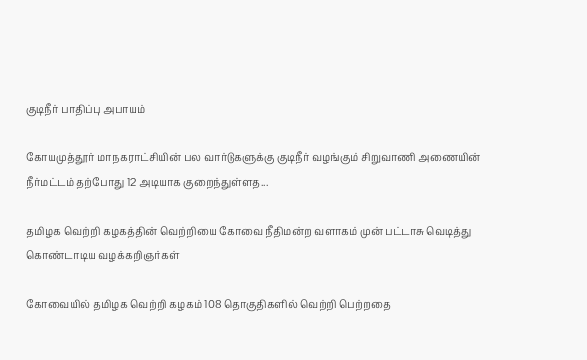குடிநீர் பாதிப்பு அபாயம்

கோயமுத்தூர் மாநகராட்சியின் பல வார்டுகளுக்கு குடிநீர் வழங்கும் சிறுவாணி அணையின் நீர்மட்டம் தற்போது 12 அடியாக குறைந்துள்ளத...

தமிழக வெற்றி கழகத்தின் வெற்றியை கோவை நீதிமன்ற வளாகம் முன் பட்டாசு வெடித்து கொண்டாடிய வழக்கறிஞர்கள்

கோவையில் தமிழக வெற்றி கழகம் 108 தொகுதிகளில் வெற்றி பெற்றதை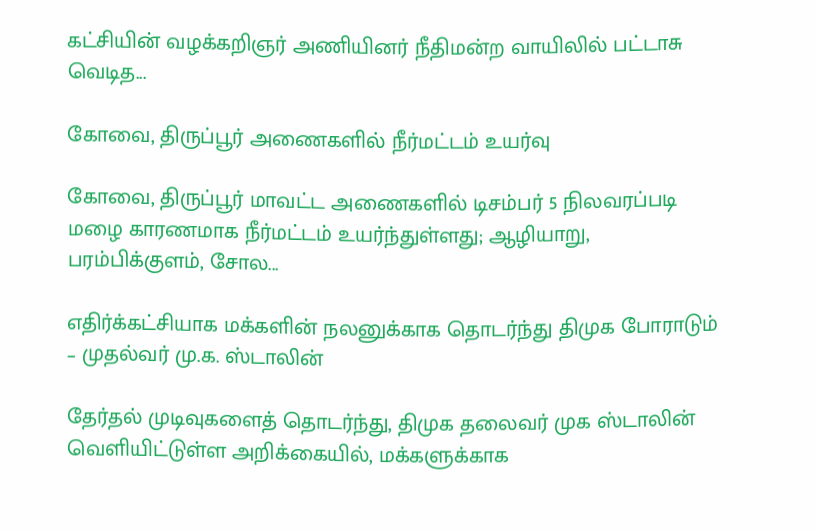கட்சியின் வழக்கறிஞர் அணியினர் நீதிமன்ற வாயிலில் பட்டாசு வெடித...

கோவை, திருப்பூர் அணைகளில் நீர்மட்டம் உயர்வு

கோவை, திருப்பூர் மாவட்ட அணைகளில் டிசம்பர் 5 நிலவரப்படி மழை காரணமாக நீர்மட்டம் உயர்ந்துள்ளது; ஆழியாறு, பரம்பிக்குளம், சோல...

எதிர்க்கட்சியாக மக்களின் நலனுக்காக தொடர்ந்து திமுக போராடும் – முதல்வர் மு.க. ஸ்டாலின்

தேர்தல் முடிவுகளைத் தொடர்ந்து, திமுக தலைவர் முக ஸ்டாலின்  வெளியிட்டுள்ள அறிக்கையில், மக்களுக்காக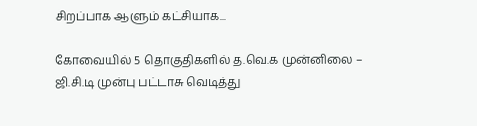சிறப்பாக ஆளும் கட்சியாக...

கோவையில் 5 தொகுதிகளில் த.வெ.க முன்னிலை – ஜி.சி.டி முன்பு பட்டாசு வெடித்து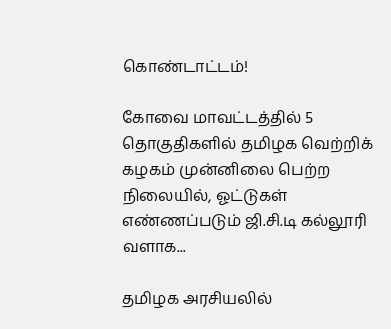கொண்டாட்டம்!

கோவை மாவட்டத்தில் 5 தொகுதிகளில் தமிழக வெற்றிக் கழகம் முன்னிலை பெற்ற நிலையில், ஓட்டுகள் எண்ணப்படும் ஜி.சி.டி கல்லூரி வளாக...

தமிழக அரசியலில்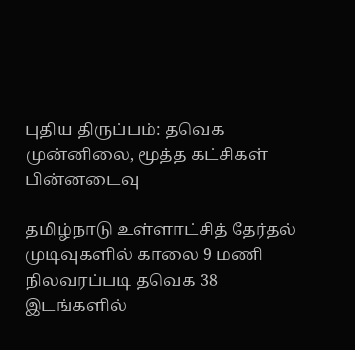புதிய திருப்பம்: தவெக முன்னிலை, மூத்த கட்சிகள் பின்னடைவு

தமிழ்நாடு உள்ளாட்சித் தேர்தல் முடிவுகளில் காலை 9 மணி நிலவரப்படி தவெக 38 இடங்களில்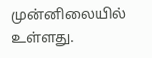முன்னிலையில் உள்ளது.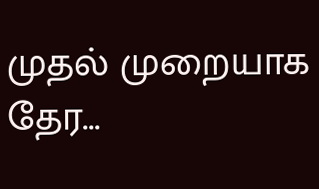முதல் முறையாக தேர...